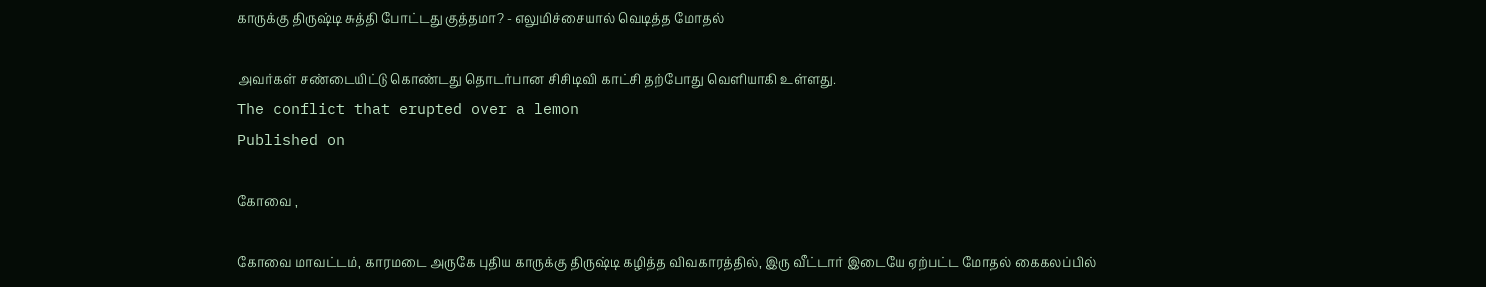காருக்கு திருஷ்டி சுத்தி போட்டது குத்தமா? - எலுமிச்சையால் வெடித்த மோதல்

அவர்கள் சண்டையிட்டு கொண்டது தொடர்பான சிசிடிவி காட்சி தற்போது வெளியாகி உள்ளது.
The conflict that erupted over a lemon
Published on

கோவை ,

கோவை மாவட்டம், காரமடை அருகே புதிய காருக்கு திருஷ்டி கழித்த விவகாரத்தில், இரு வீட்டார் இடையே ஏற்பட்ட மோதல் கைகலப்பில்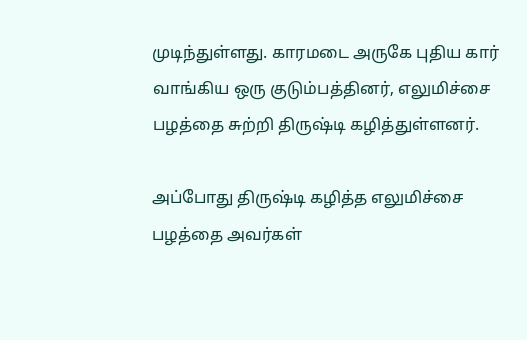முடிந்துள்ளது. காரமடை அருகே புதிய கார் வாங்கிய ஒரு குடும்பத்தினர், எலுமிச்சை பழத்தை சுற்றி திருஷ்டி கழித்துள்ளனர்.

அப்போது திருஷ்டி கழித்த எலுமிச்சை பழத்தை அவர்கள்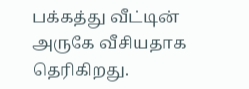பக்கத்து வீட்டின் அருகே வீசியதாக தெரிகிறது.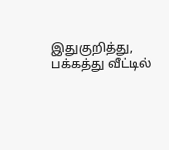இதுகுறித்து, பக்கத்து வீட்டில்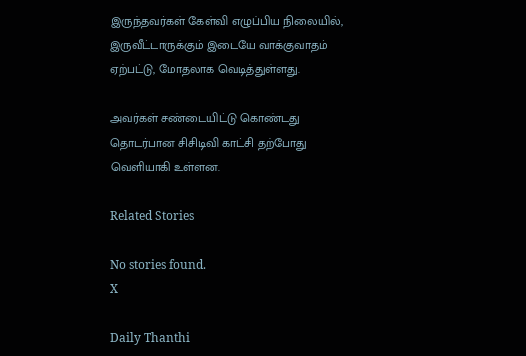இருந்தவர்கள் கேள்வி எழுப்பிய நிலையில், இருவீட்டாருக்கும் இடையே வாக்குவாதம் ஏற்பட்டு, மோதலாக வெடித்துள்ளது.

அவர்கள் சண்டையிட்டு கொண்டது தொடர்பான சிசிடிவி காட்சி தற்போது வெளியாகி உள்ளன.

Related Stories

No stories found.
X

Daily Thanthi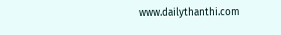www.dailythanthi.com